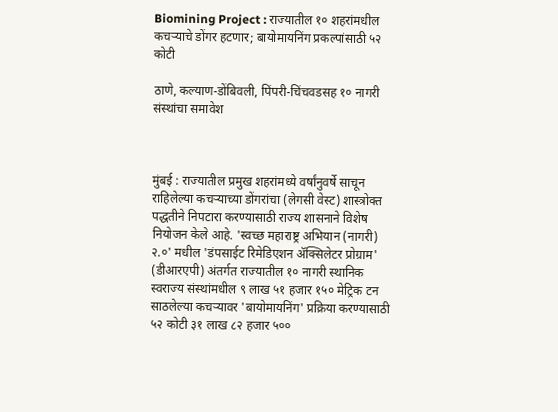Biomining Project : राज्यातील १० शहरांमधील कचऱ्याचे डोंगर हटणार; बायोमायनिंग प्रकल्पांसाठी ५२ कोटी

ठाणे, कल्याण-डोंबिवली, पिंपरी-चिंचवडसह १० नागरी संस्थांचा समावेश



मुंबई : राज्यातील प्रमुख शहरांमध्ये वर्षांनुवर्षे साचून राहिलेल्या कचऱ्याच्या डोंगरांचा (लेगसी वेस्ट) शास्त्रोक्त पद्धतीने निपटारा करण्यासाठी राज्य शासनाने विशेष नियोजन केले आहे. 'स्वच्छ महाराष्ट्र अभियान (नागरी) २.०' मधील 'डंपसाईट रिमेडिएशन ॲक्सिलेटर प्रोग्राम' (डीआरएपी) अंतर्गत राज्यातील १० नागरी स्थानिक स्वराज्य संस्थांमधील ९ लाख ५१ हजार १५० मेट्रिक टन साठलेल्या कचऱ्यावर 'बायोमायनिंग' प्रक्रिया करण्यासाठी ५२ कोटी ३१ लाख ८२ हजार ५००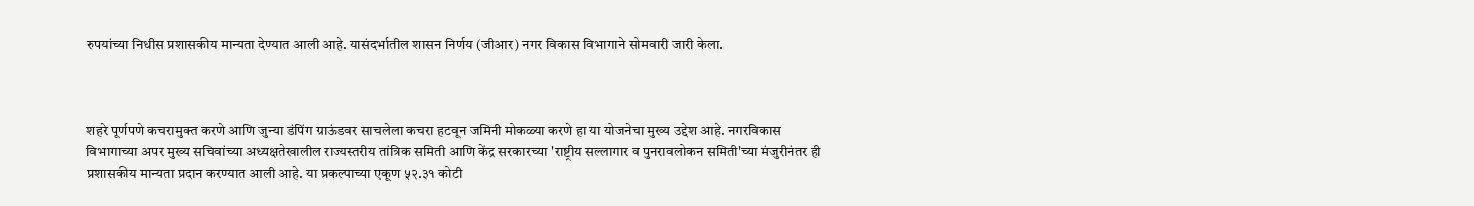रुपयांच्या निधीस प्रशासकीय मान्यता देण्यात आली आहे. यासंदर्भातील शासन निर्णय (जीआर) नगर विकास विभागाने सोमवारी जारी केला.



शहरे पूर्णपणे कचरामुक्त करणे आणि जुन्या डंपिंग ग्राऊंडवर साचलेला कचरा हटवून जमिनी मोकळ्या करणे हा या योजनेचा मुख्य उद्देश आहे. नगरविकास विभागाच्या अपर मुख्य सचिवांच्या अध्यक्षतेखालील राज्यस्तरीय तांत्रिक समिती आणि केंद्र सरकारच्या 'राष्ट्रीय सल्लागार व पुनरावलोकन समिती'च्या मंजुरीनंतर ही प्रशासकीय मान्यता प्रदान करण्यात आली आहे. या प्रकल्पाच्या एकूण ५२.३१ कोटी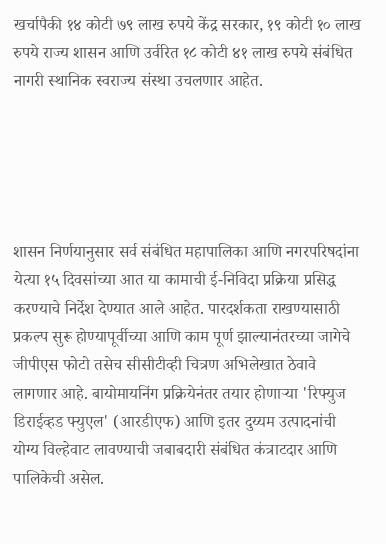खर्चापैकी १४ कोटी ७९ लाख रुपये केंद्र सरकार, १९ कोटी १० लाख रुपये राज्य शासन आणि उर्वरित १८ कोटी ४१ लाख रुपये संबंधित नागरी स्थानिक स्वराज्य संस्था उचलणार आहेत.





शासन निर्णयानुसार सर्व संबंधित महापालिका आणि नगरपरिषदांना येत्या १५ दिवसांच्या आत या कामाची ई-निविदा प्रक्रिया प्रसिद्ध करण्याचे निर्देश देण्यात आले आहेत. पारदर्शकता राखण्यासाठी प्रकल्प सुरू होण्यापूर्वीच्या आणि काम पूर्ण झाल्यानंतरच्या जागेचे जीपीएस फोटो तसेच सीसीटीव्ही चित्रण अभिलेखात ठेवावे लागणार आहे. बायोमायनिंग प्रक्रियेनंतर तयार होणाऱ्या 'रिफ्युज डिराईव्हड फ्युएल' (आरडीएफ) आणि इतर दुय्यम उत्पादनांची योग्य विल्हेवाट लावण्याची जबाबदारी संबंधित कंत्राटदार आणि पालिकेची असेल.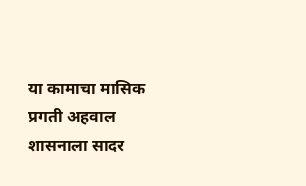या कामाचा मासिक प्रगती अहवाल शासनाला सादर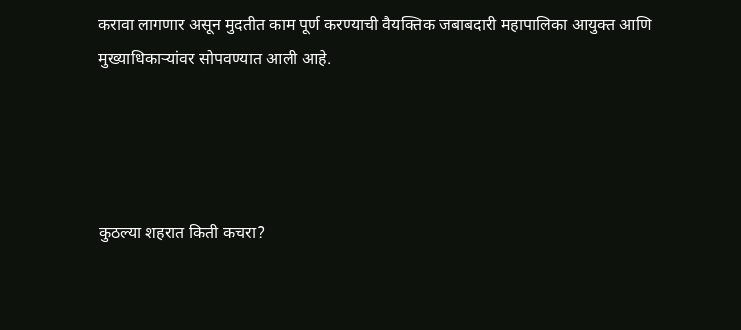करावा लागणार असून मुदतीत काम पूर्ण करण्याची वैयक्तिक जबाबदारी महापालिका आयुक्त आणि मुख्याधिकाऱ्यांवर सोपवण्यात आली आहे.




कुठल्या शहरात किती कचरा?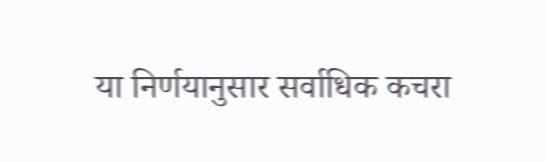या निर्णयानुसार सर्वाधिक कचरा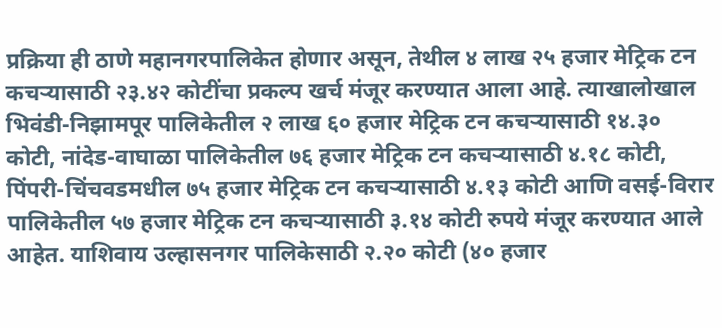प्रक्रिया ही ठाणे महानगरपालिकेत होणार असून, तेथील ४ लाख २५ हजार मेट्रिक टन कचऱ्यासाठी २३.४२ कोटींचा प्रकल्प खर्च मंजूर करण्यात आला आहे. त्याखालोखाल भिवंडी-निझामपूर पालिकेतील २ लाख ६० हजार मेट्रिक टन कचऱ्यासाठी १४.३० कोटी, नांदेड-वाघाळा पालिकेतील ७६ हजार मेट्रिक टन कचऱ्यासाठी ४.१८ कोटी, पिंपरी-चिंचवडमधील ७५ हजार मेट्रिक टन कचऱ्यासाठी ४.१३ कोटी आणि वसई-विरार पालिकेतील ५७ हजार मेट्रिक टन कचऱ्यासाठी ३.१४ कोटी रुपये मंजूर करण्यात आले आहेत. याशिवाय उल्हासनगर पालिकेसाठी २.२० कोटी (४० हजार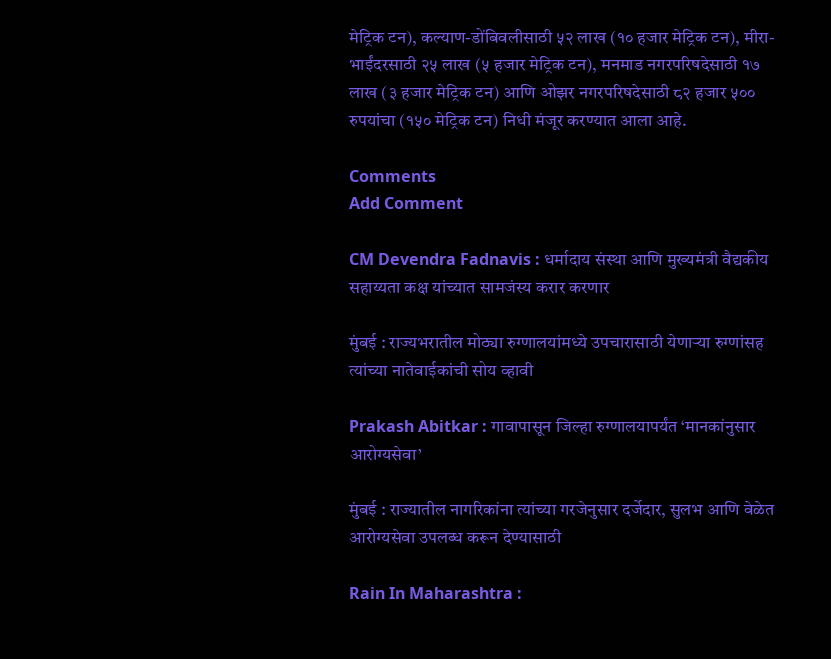मेट्रिक टन), कल्याण-डोंबिवलीसाठी ५२ लाख (१० हजार मेट्रिक टन), मीरा-भाईंदरसाठी २५ लाख (५ हजार मेट्रिक टन), मनमाड नगरपरिषदेसाठी १७ लाख (३ हजार मेट्रिक टन) आणि ओझर नगरपरिषदेसाठी ८२ हजार ५०० रुपयांचा (१५० मेट्रिक टन) निधी मंजूर करण्यात आला आहे.

Comments
Add Comment

CM Devendra Fadnavis : धर्मादाय संस्था आणि मुख्यमंत्री वैद्यकीय सहाय्यता कक्ष यांच्यात सामजंस्य करार करणार

मुंबई : राज्यभरातील मोठ्या रुग्णालयांमध्ये उपचारासाठी येणाऱ्या रुग्णांसह त्यांच्या नातेवाईकांची सोय व्हावी

Prakash Abitkar : गावापासून जिल्हा रुग्णालयापर्यंत ‘मानकांनुसार आरोग्यसेवा’

मुंबई : राज्यातील नागरिकांना त्यांच्या गरजेनुसार दर्जेदार, सुलभ आणि वेळेत आरोग्यसेवा उपलब्ध करून देण्यासाठी

Rain In Maharashtra :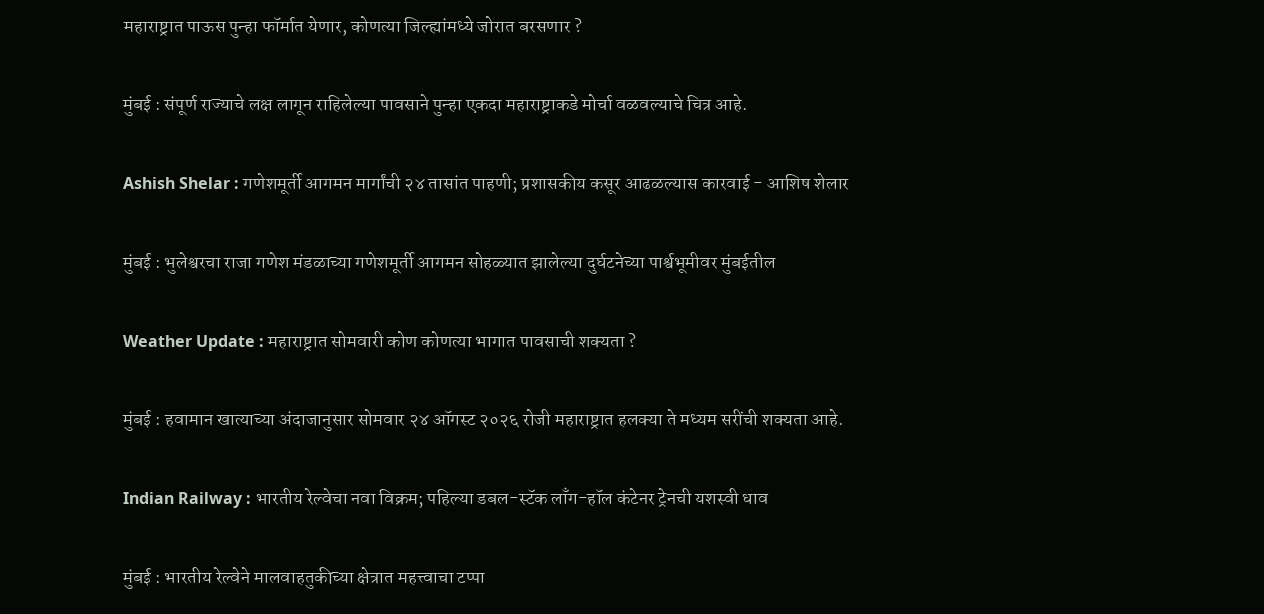महाराष्ट्रात पाऊस पुन्हा फॉर्मात येणार, कोणत्या जिल्ह्यांमध्ये जोरात बरसणार ?

मुंबई : संपूर्ण राज्याचे लक्ष लागून राहिलेल्या पावसाने पुन्हा एकदा महाराष्ट्राकडे मोर्चा वळवल्याचे चित्र आहे.

Ashish Shelar : गणेशमूर्ती आगमन मार्गांची २४ तासांत पाहणी; प्रशासकीय कसूर आढळल्यास कारवाई - आशिष शेलार

मुंबई : भुलेश्वरचा राजा गणेश मंडळाच्या गणेशमूर्ती आगमन सोहळ्यात झालेल्या दुर्घटनेच्या पार्श्वभूमीवर मुंबईतील

Weather Update : महाराष्ट्रात सोमवारी कोण कोणत्या भागात पावसाची शक्यता ?

मुंबई : हवामान खात्याच्या अंदाजानुसार सोमवार २४ ऑगस्ट २०२६ रोजी महाराष्ट्रात हलक्या ते मध्यम सरींची शक्यता आहे.

Indian Railway : भारतीय रेल्वेचा नवा विक्रम; पहिल्या डबल-स्टॅक लाँग-हॉल कंटेनर ट्रेनची यशस्वी धाव

मुंबई : भारतीय रेल्वेने मालवाहतुकीच्या क्षेत्रात महत्त्वाचा टप्पा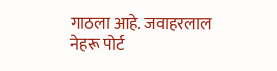गाठला आहे. जवाहरलाल नेहरू पोर्ट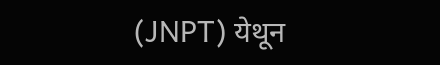(JNPT) येथून